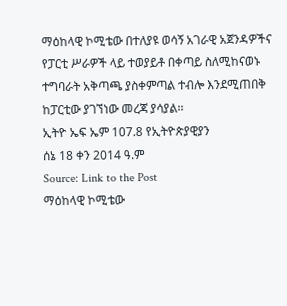ማዕከላዊ ኮሚቴው በተለያዩ ወሳኝ አገራዊ አጀንዳዎችና የፓርቲ ሥራዎች ላይ ተወያይቶ በቀጣይ ስለሚከናወኑ ተግባራት አቅጣጫ ያስቀምጣል ተብሎ እንደሚጠበቅ ከፓርቲው ያገኘነው መረጃ ያሳያል፡፡
ኢትዮ ኤፍ ኤም 107.8 የኢትዮጵያዊያን
ሰኔ 18 ቀን 2014 ዓ.ም
Source: Link to the Post
ማዕከላዊ ኮሚቴው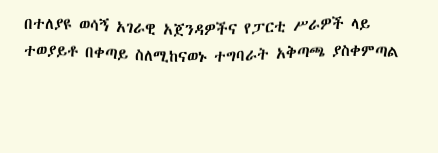በተለያዩ ወሳኝ አገራዊ አጀንዳዎችና የፓርቲ ሥራዎች ላይ ተወያይቶ በቀጣይ ስለሚከናወኑ ተግባራት አቅጣጫ ያስቀምጣል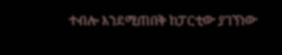ተብሎ እንደሚጠበቅ ከፓርቲው ያገኘነው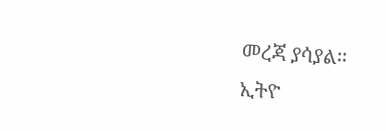መረጃ ያሳያል፡፡
ኢትዮ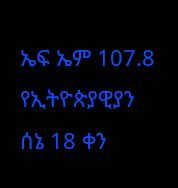ኤፍ ኤም 107.8 የኢትዮጵያዊያን
ሰኔ 18 ቀን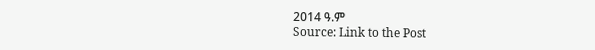2014 ዓ.ም
Source: Link to the Post